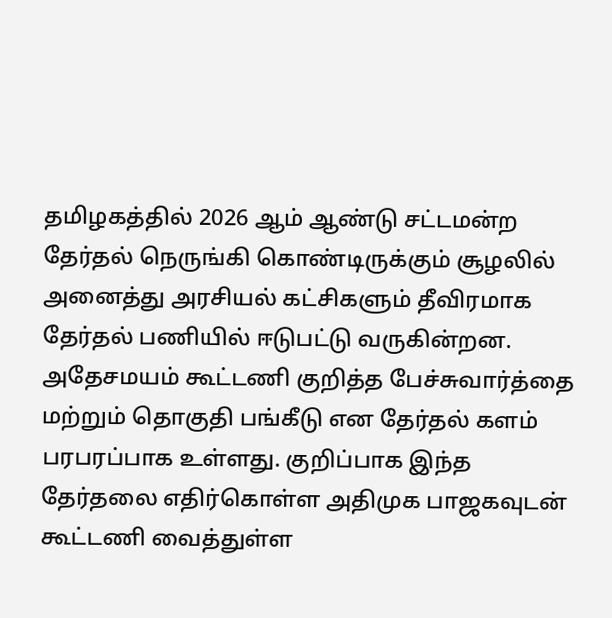தமிழகத்தில் 2026 ஆம் ஆண்டு சட்டமன்ற தேர்தல் நெருங்கி கொண்டிருக்கும் சூழலில் அனைத்து அரசியல் கட்சிகளும் தீவிரமாக தேர்தல் பணியில் ஈடுபட்டு வருகின்றன. அதேசமயம் கூட்டணி குறித்த பேச்சுவார்த்தை மற்றும் தொகுதி பங்கீடு என தேர்தல் களம் பரபரப்பாக உள்ளது. குறிப்பாக இந்த தேர்தலை எதிர்கொள்ள அதிமுக பாஜகவுடன் கூட்டணி வைத்துள்ள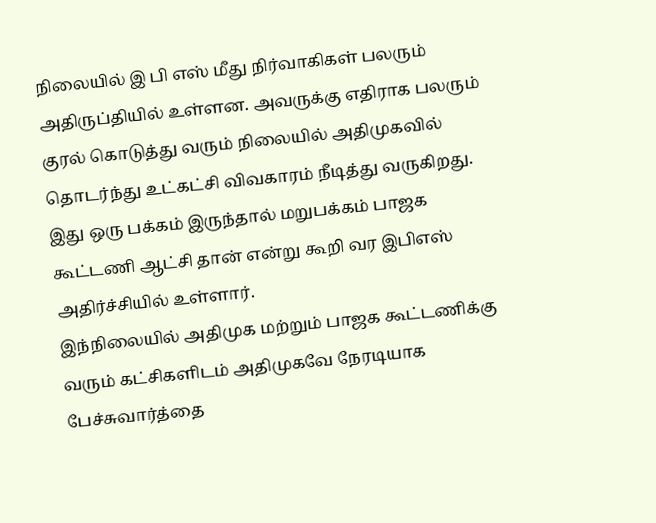நிலையில் இ பி எஸ் மீது நிர்வாகிகள் பலரும் அதிருப்தியில் உள்ளன. அவருக்கு எதிராக பலரும் குரல் கொடுத்து வரும் நிலையில் அதிமுகவில் தொடர்ந்து உட்கட்சி விவகாரம் நீடித்து வருகிறது. இது ஒரு பக்கம் இருந்தால் மறுபக்கம் பாஜக கூட்டணி ஆட்சி தான் என்று கூறி வர இபிஎஸ் அதிர்ச்சியில் உள்ளார்.
இந்நிலையில் அதிமுக மற்றும் பாஜக கூட்டணிக்கு வரும் கட்சிகளிடம் அதிமுகவே நேரடியாக பேச்சுவார்த்தை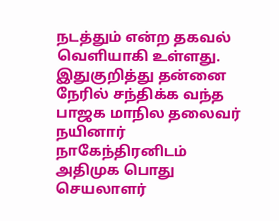நடத்தும் என்ற தகவல் வெளியாகி உள்ளது. இதுகுறித்து தன்னை நேரில் சந்திக்க வந்த பாஜக மாநில தலைவர் நயினார் நாகேந்திரனிடம் அதிமுக பொது செயலாளர்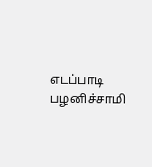எடப்பாடி பழனிச்சாமி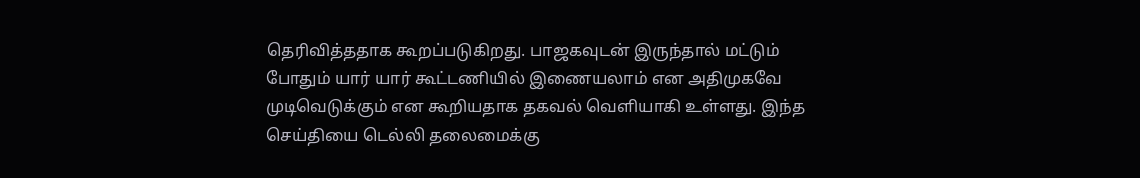தெரிவித்ததாக கூறப்படுகிறது. பாஜகவுடன் இருந்தால் மட்டும் போதும் யார் யார் கூட்டணியில் இணையலாம் என அதிமுகவே முடிவெடுக்கும் என கூறியதாக தகவல் வெளியாகி உள்ளது. இந்த செய்தியை டெல்லி தலைமைக்கு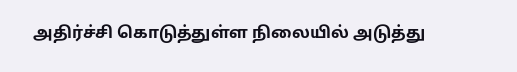அதிர்ச்சி கொடுத்துள்ள நிலையில் அடுத்து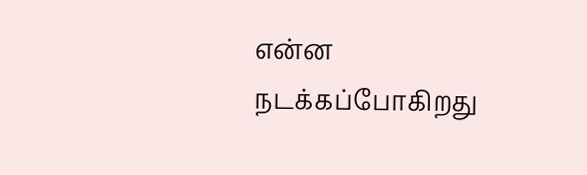என்ன நடக்கப்போகிறது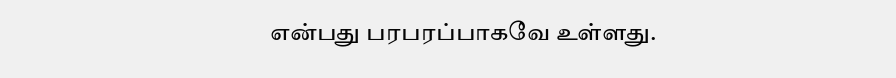என்பது பரபரப்பாகவே உள்ளது.